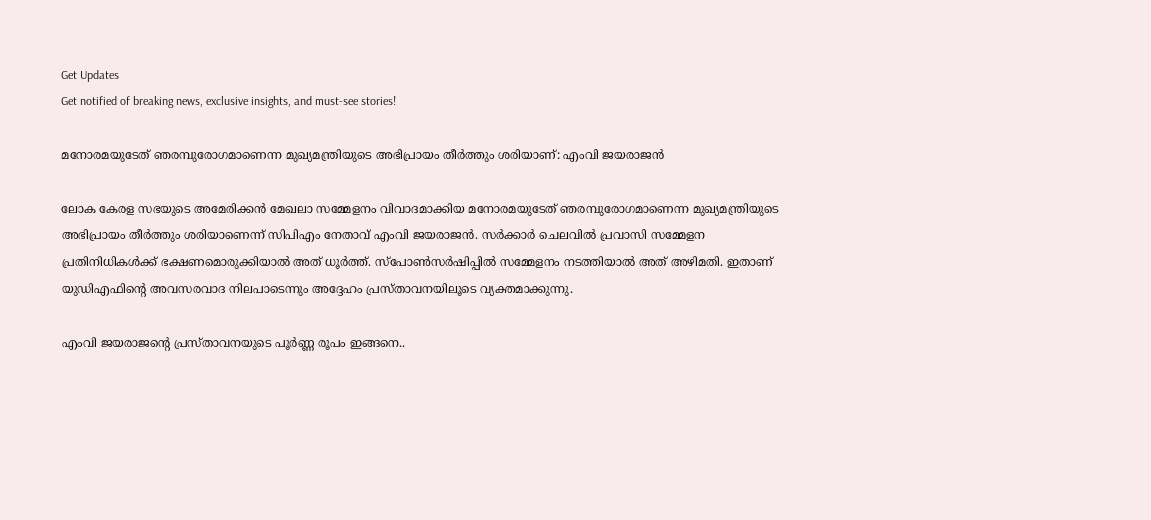Get Updates
Get notified of breaking news, exclusive insights, and must-see stories!

മനോരമയുടേത് ഞരമ്പുരോഗമാണെന്ന മുഖ്യമന്ത്രിയുടെ അഭിപ്രായം തീർത്തും ശരിയാണ്: എംവി ജയരാജന്‍

ലോക കേരള സഭയുടെ അമേരിക്കൻ മേഖലാ സമ്മേളനം വിവാദമാക്കിയ മനോരമയുടേത് ഞരമ്പുരോഗമാണെന്ന മുഖ്യമന്ത്രിയുടെ അഭിപ്രായം തീർത്തും ശരിയാണെന്ന് സിപിഎം നേതാവ് എംവി ജയരാജന്‍. സർക്കാർ ചെലവിൽ പ്രവാസി സമ്മേളന പ്രതിനിധികൾക്ക് ഭക്ഷണമൊരുക്കിയാൽ അത് ധൂർത്ത്. സ്‌പോൺസർഷിപ്പിൽ സമ്മേളനം നടത്തിയാൽ അത് അഴിമതി. ഇതാണ് യുഡിഎഫിന്റെ അവസരവാദ നിലപാടെന്നും അദ്ദേഹം പ്രസ്താവനയിലൂടെ വ്യക്തമാക്കുന്നു.

എംവി ജയരാജന്റെ പ്രസ്താവനയുടെ പൂർണ്ണ രൂപം ഇങ്ങനെ..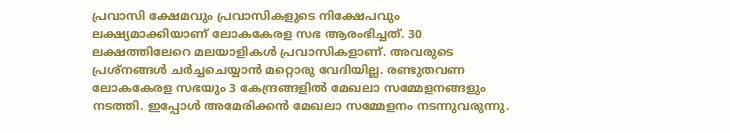പ്രവാസി ക്ഷേമവും പ്രവാസികളുടെ നിക്ഷേപവും ലക്ഷ്യമാക്കിയാണ് ലോകകേരള സഭ ആരംഭിച്ചത്. 30 ലക്ഷത്തിലേറെ മലയാളികൾ പ്രവാസികളാണ്. അവരുടെ പ്രശ്‌നങ്ങൾ ചർച്ചചെയ്യാൻ മറ്റൊരു വേദിയില്ല. രണ്ടുതവണ ലോകകേരള സഭയും 3 കേന്ദ്രങ്ങളിൽ മേഖലാ സമ്മേളനങ്ങളും നടത്തി. ഇപ്പോൾ അമേരിക്കൻ മേഖലാ സമ്മേളനം നടന്നുവരുന്നു.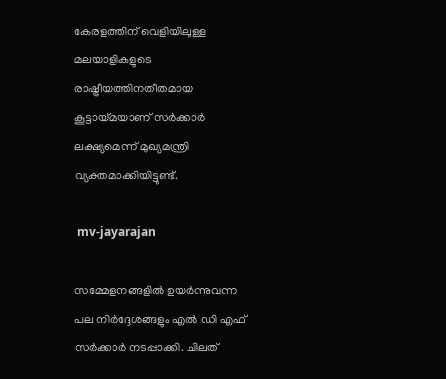കേരളത്തിന് വെളിയിലുള്ള മലയാളികളുടെ രാഷ്ട്രീയത്തിനതീതമായ കൂട്ടായ്മയാണ് സർക്കാർ ലക്ഷ്യമെന്ന് മുഖ്യമന്ത്രി വ്യക്തമാക്കിയിട്ടുണ്ട്.

 mv-jayarajan

സമ്മേളനങ്ങളിൽ ഉയർന്നുവന്ന പല നിർദ്ദേശങ്ങളും എൽ ഡി എഫ് സർക്കാർ നടപ്പാക്കി. ചിലത്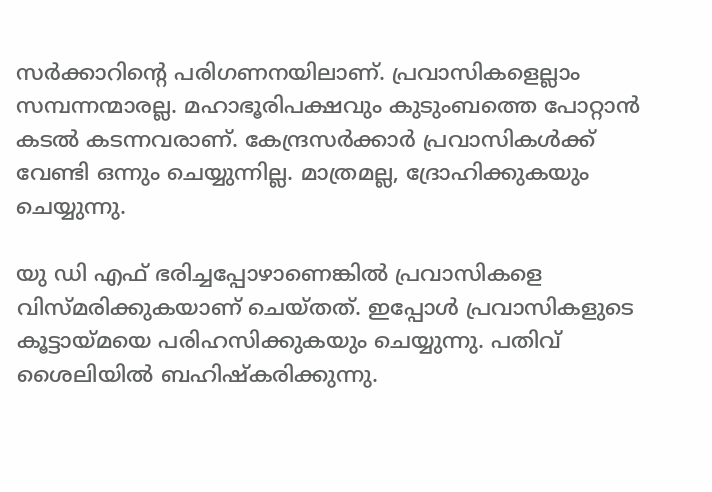സർക്കാറിന്റെ പരിഗണനയിലാണ്. പ്രവാസികളെല്ലാം സമ്പന്നന്മാരല്ല. മഹാഭൂരിപക്ഷവും കുടുംബത്തെ പോറ്റാൻ കടൽ കടന്നവരാണ്. കേന്ദ്രസർക്കാർ പ്രവാസികൾക്ക് വേണ്ടി ഒന്നും ചെയ്യുന്നില്ല. മാത്രമല്ല, ദ്രോഹിക്കുകയും ചെയ്യുന്നു.

യു ഡി എഫ് ഭരിച്ചപ്പോഴാണെങ്കിൽ പ്രവാസികളെ വിസ്മരിക്കുകയാണ് ചെയ്തത്. ഇപ്പോൾ പ്രവാസികളുടെ കൂട്ടായ്മയെ പരിഹസിക്കുകയും ചെയ്യുന്നു. പതിവ് ശൈലിയിൽ ബഹിഷ്‌കരിക്കുന്നു.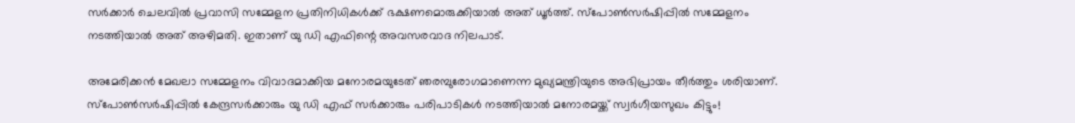സർക്കാർ ചെലവിൽ പ്രവാസി സമ്മേളന പ്രതിനിധികൾക്ക് ഭക്ഷണമൊരുക്കിയാൽ അത് ധൂർത്ത്. സ്‌പോൺസർഷിപ്പിൽ സമ്മേളനം നടത്തിയാൽ അത് അഴിമതി. ഇതാണ് യു ഡി എഫിന്റെ അവസരവാദ നിലപാട്.

അമേരിക്കൻ മേഖലാ സമ്മേളനം വിവാദമാക്കിയ മനോരമയുടേത് ഞരമ്പുരോഗമാണെന്ന മുഖ്യമന്ത്രിയുടെ അഭിപ്രായം തീർത്തും ശരിയാണ്. സ്‌പോൺസർഷിപ്പിൽ കേന്ദ്രസർക്കാരും യു ഡി എഫ് സർക്കാരും പരിപാടികൾ നടത്തിയാൽ മനോരമയ്ക്ക് സ്വർഗീയസുഖം കിട്ടും!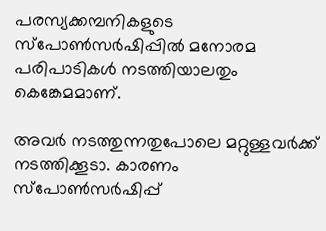പരസ്യക്കമ്പനികളുടെ സ്‌പോൺസർഷിപ്പിൽ മനോരമ പരിപാടികൾ നടത്തിയാലതും കെങ്കേമമാണ്.

അവർ നടത്തുന്നതുപോലെ മറ്റുള്ളവർക്ക് നടത്തിക്കൂടാ. കാരണം സ്‌പോൺസർഷിപ്പ്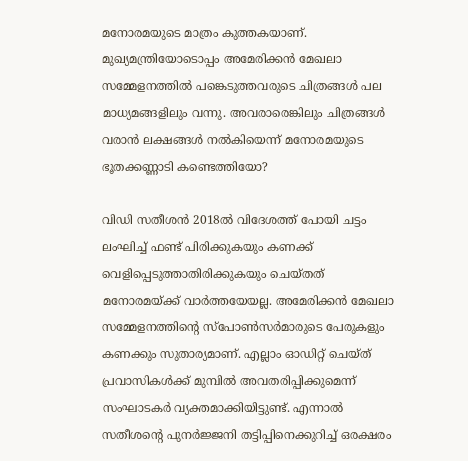മനോരമയുടെ മാത്രം കുത്തകയാണ്. മുഖ്യമന്ത്രിയോടൊപ്പം അമേരിക്കൻ മേഖലാ സമ്മേളനത്തിൽ പങ്കെടുത്തവരുടെ ചിത്രങ്ങൾ പല മാധ്യമങ്ങളിലും വന്നു. അവരാരെങ്കിലും ചിത്രങ്ങൾ വരാൻ ലക്ഷങ്ങൾ നൽകിയെന്ന് മനോരമയുടെ ഭൂതക്കണ്ണാടി കണ്ടെത്തിയോ?

വിഡി സതീശൻ 2018ൽ വിദേശത്ത് പോയി ചട്ടം ലംഘിച്ച് ഫണ്ട് പിരിക്കുകയും കണക്ക് വെളിപ്പെടുത്താതിരിക്കുകയും ചെയ്തത് മനോരമയ്ക്ക് വാർത്തയേയല്ല. അമേരിക്കൻ മേഖലാ സമ്മേളനത്തിന്റെ സ്‌പോൺസർമാരുടെ പേരുകളും കണക്കും സുതാര്യമാണ്. എല്ലാം ഓഡിറ്റ് ചെയ്ത് പ്രവാസികൾക്ക് മുമ്പിൽ അവതരിപ്പിക്കുമെന്ന് സംഘാടകർ വ്യക്തമാക്കിയിട്ടുണ്ട്. എന്നാൽ സതീശന്റെ പുനർജ്ജനി തട്ടിപ്പിനെക്കുറിച്ച് ഒരക്ഷരം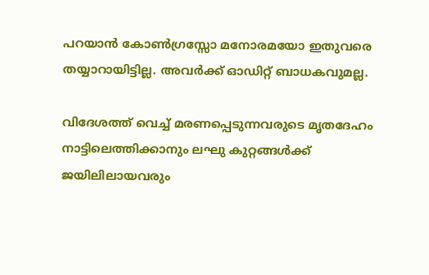പറയാൻ കോൺഗ്രസ്സോ മനോരമയോ ഇതുവരെ തയ്യാറായിട്ടില്ല. അവർക്ക് ഓഡിറ്റ് ബാധകവുമല്ല.

വിദേശത്ത് വെച്ച് മരണപ്പെടുന്നവരുടെ മൃതദേഹം നാട്ടിലെത്തിക്കാനും ലഘു കുറ്റങ്ങൾക്ക് ജയിലിലായവരും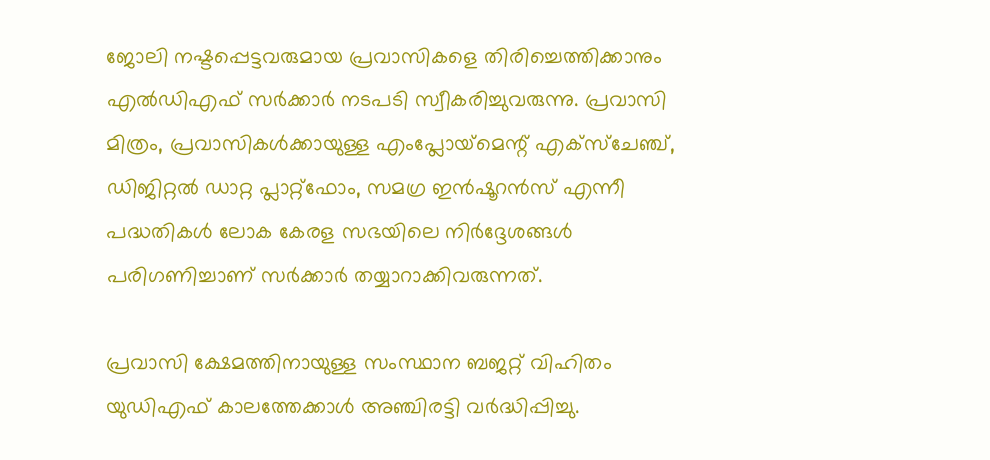ജോലി നഷ്ടപ്പെട്ടവരുമായ പ്രവാസികളെ തിരിച്ചെത്തിക്കാനും എൽഡിഎഫ് സർക്കാർ നടപടി സ്വീകരിച്ചുവരുന്നു. പ്രവാസി മിത്രം, പ്രവാസികൾക്കായുള്ള എംപ്ലോയ്‌മെന്റ് എക്‌സ്‌ചേഞ്ച്, ഡിജിറ്റൽ ഡാറ്റ പ്ലാറ്റ്‌ഫോം, സമഗ്ര ഇൻഷൂറൻസ് എന്നീ പദ്ധതികൾ ലോക കേരള സഭയിലെ നിർദ്ദേശങ്ങൾ പരിഗണിച്ചാണ് സർക്കാർ തയ്യാറാക്കിവരുന്നത്.

പ്രവാസി ക്ഷേമത്തിനായുള്ള സംസ്ഥാന ബജറ്റ് വിഹിതം യുഡിഎഫ് കാലത്തേക്കാൾ അഞ്ചിരട്ടി വർദ്ധിപ്പിച്ചു.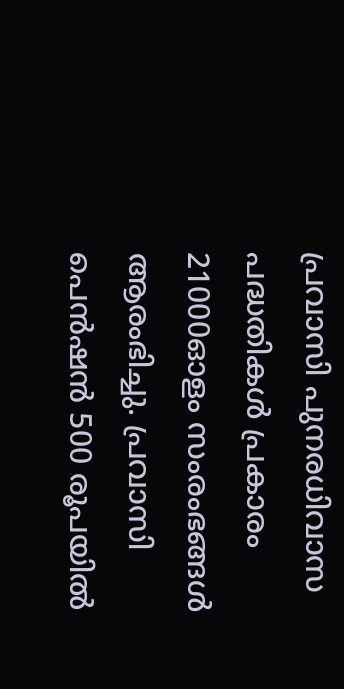പ്രവാസി പുനരധിവാസ പദ്ധതികൾ പ്രകാരം 21000ഓളം സംരംഭങ്ങൾ ആരംഭിച്ചു. പ്രവാസി പെൻഷൻ 500 രൂപയിൽ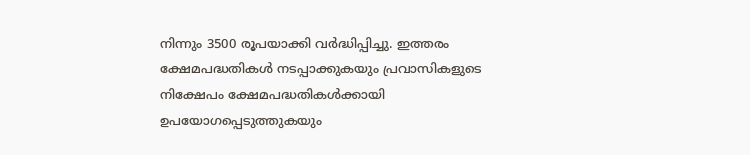നിന്നും 3500 രൂപയാക്കി വർദ്ധിപ്പിച്ചു. ഇത്തരം ക്ഷേമപദ്ധതികൾ നടപ്പാക്കുകയും പ്രവാസികളുടെ നിക്ഷേപം ക്ഷേമപദ്ധതികൾക്കായി ഉപയോഗപ്പെടുത്തുകയും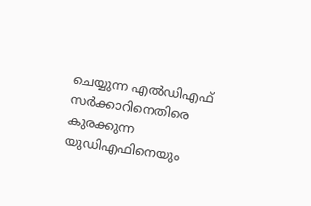ചെയ്യുന്ന എൽഡിഎഫ് സർക്കാറിനെതിരെ കുരക്കുന്ന യുഡിഎഫിനെയും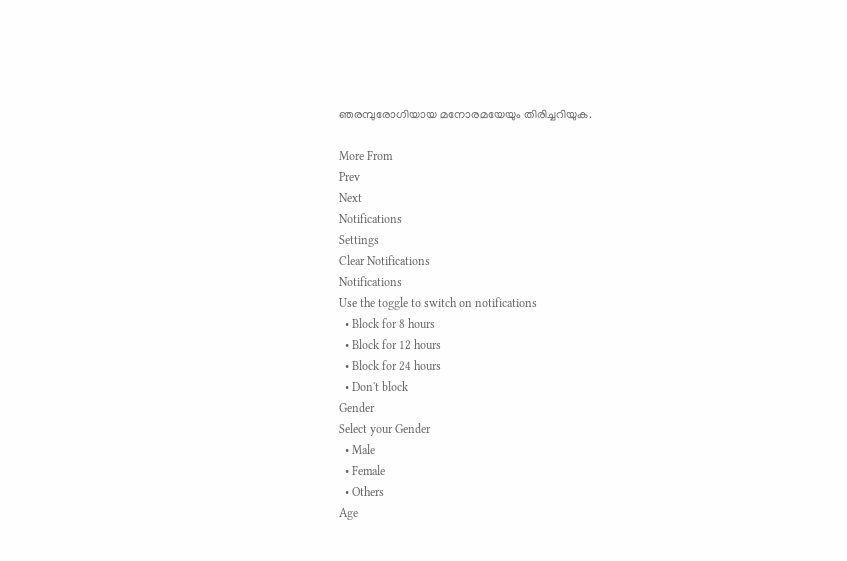ഞരമ്പുരോഗിയായ മനോരമയേയും തിരിച്ചറിയുക.

More From
Prev
Next
Notifications
Settings
Clear Notifications
Notifications
Use the toggle to switch on notifications
  • Block for 8 hours
  • Block for 12 hours
  • Block for 24 hours
  • Don't block
Gender
Select your Gender
  • Male
  • Female
  • Others
Age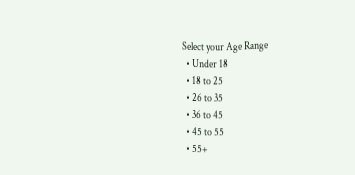Select your Age Range
  • Under 18
  • 18 to 25
  • 26 to 35
  • 36 to 45
  • 45 to 55
  • 55+